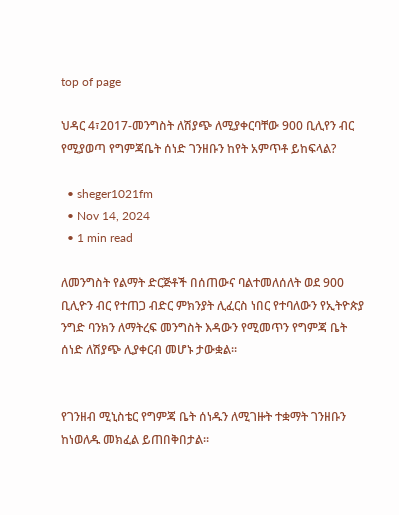top of page

ህዳር 4፣2017-መንግስት ለሽያጭ ለሚያቀርባቸው 900 ቢሊየን ብር የሚያወጣ የግምጃቤት ሰነድ ገንዘቡን ከየት አምጥቶ ይከፍላል?

  • sheger1021fm
  • Nov 14, 2024
  • 1 min read

ለመንግስት የልማት ድርጅቶች በሰጠውና ባልተመለሰለት ወደ 900 ቢሊዮን ብር የተጠጋ ብድር ምክንያት ሊፈርስ ነበር የተባለውን የኢትዮጵያ ንግድ ባንክን ለማትረፍ መንግስት እዳውን የሚመጥን የግምጃ ቤት ሰነድ ለሽያጭ ሊያቀርብ መሆኑ ታውቋል፡፡


የገንዘብ ሚኒስቴር የግምጃ ቤት ሰነዱን ለሚገዙት ተቋማት ገንዘቡን ከነወለዱ መክፈል ይጠበቅበታል፡፡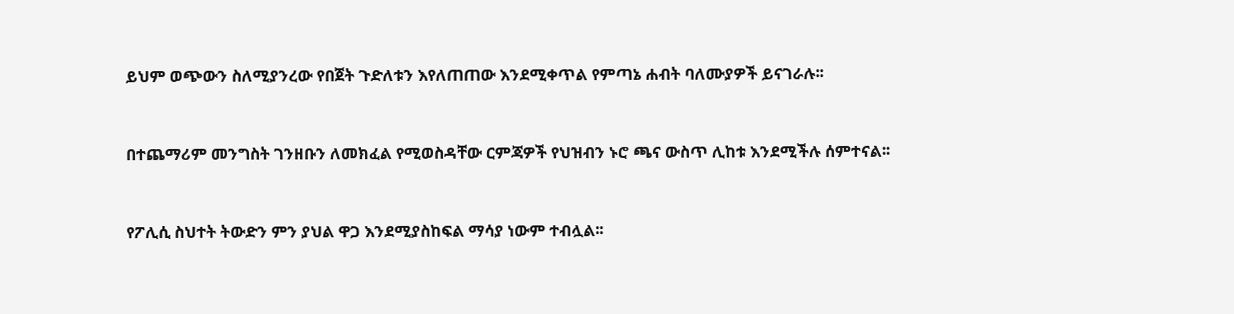ይህም ወጭውን ስለሚያንረው የበጀት ጉድለቱን እየለጠጠው እንደሚቀጥል የምጣኔ ሐብት ባለሙያዎች ይናገራሉ፡፡


በተጨማሪም መንግስት ገንዘቡን ለመክፈል የሚወስዳቸው ርምጃዎች የህዝብን ኑሮ ጫና ውስጥ ሊከቱ እንደሚችሉ ሰምተናል፡፡


የፖሊሲ ስህተት ትውድን ምን ያህል ዋጋ እንደሚያስከፍል ማሳያ ነውም ተብሏል፡፡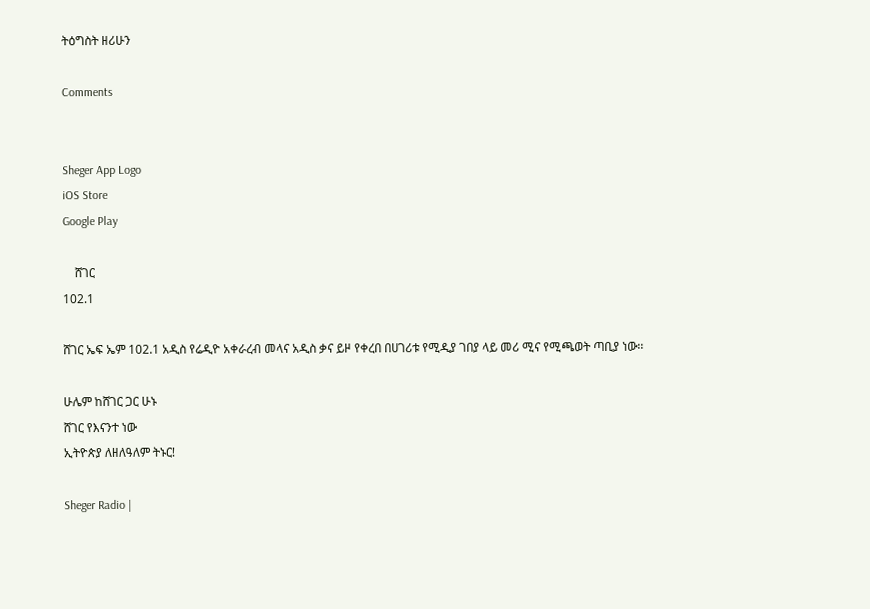ትዕግስት ዘሪሁን

Comments


Sheger App Logo
iOS Store
Google Play

    ሸገር
102.1

ሸገር ኤፍ ኤም 102.1 አዲስ የሬዲዮ አቀራረብ መላና አዲስ ቃና ይዞ የቀረበ በሀገሪቱ የሚዲያ ገበያ ላይ መሪ ሚና የሚጫወት ጣቢያ ነው፡፡

ሁሌም ከሸገር ጋር ሁኑ
ሸገር የእናንተ ነው
ኢትዮጵያ ለዘለዓለም ትኑር!

Sheger Radio |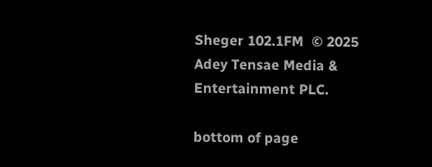Sheger 102.1FM  © 2025 Adey Tensae Media & Entertainment PLC.

bottom of page